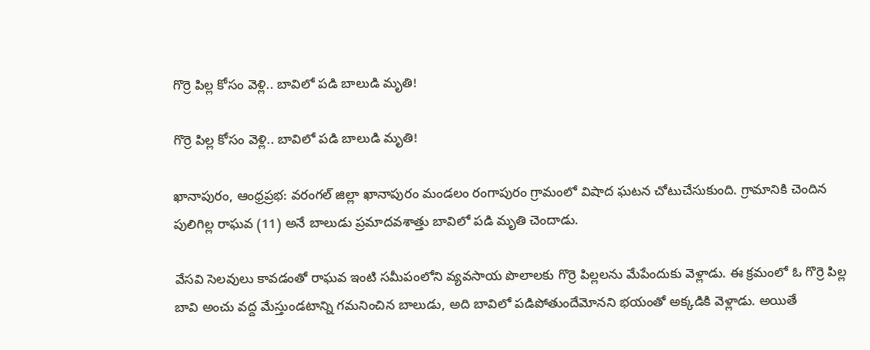గొర్రె పిల్ల కోసం వెళ్లి.. బావిలో పడి బాలుడి మృతి!

గొర్రె పిల్ల కోసం వెళ్లి.. బావిలో పడి బాలుడి మృతి!

ఖానాపురం, ఆంధ్రప్రభ: వరంగల్ జిల్లా ఖానాపురం మండలం రంగాపురం గ్రామంలో విషాద ఘటన చోటుచేసుకుంది. గ్రామానికి చెందిన పులిగిల్ల రాఘవ (11) అనే బాలుడు ప్రమాదవశాత్తు బావిలో పడి మృతి చెందాడు.

వేసవి సెలవులు కావడంతో రాఘవ ఇంటి సమీపంలోని వ్యవసాయ పొలాలకు గొర్రె పిల్లలను మేపేందుకు వెళ్లాడు. ఈ క్రమంలో ఓ గొర్రె పిల్ల బావి అంచు వద్ద మేస్తుండటాన్ని గమనించిన బాలుడు, అది బావిలో పడిపోతుందేమోనని భయంతో అక్కడికి వెళ్లాడు. అయితే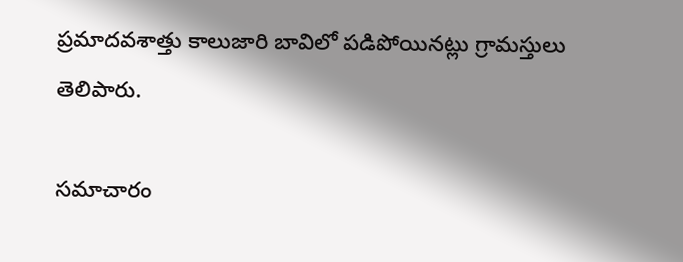ప్రమాదవశాత్తు కాలుజారి బావిలో పడిపోయినట్లు గ్రామస్తులు తెలిపారు.

సమాచారం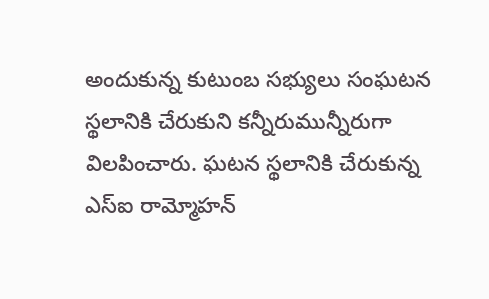అందుకున్న కుటుంబ సభ్యులు సంఘటన స్థలానికి చేరుకుని కన్నీరుమున్నీరుగా విలపించారు. ఘటన స్థలానికి చేరుకున్న ఎస్ఐ రామ్మోహన్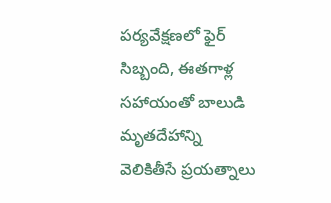పర్యవేక్షణలో ఫైర్ సిబ్బంది, ఈతగాళ్ల సహాయంతో బాలుడి మృతదేహాన్ని వెలికితీసే ప్రయత్నాలు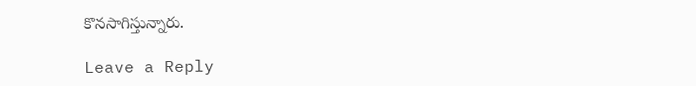కొనసాగిస్తున్నారు.

Leave a Reply